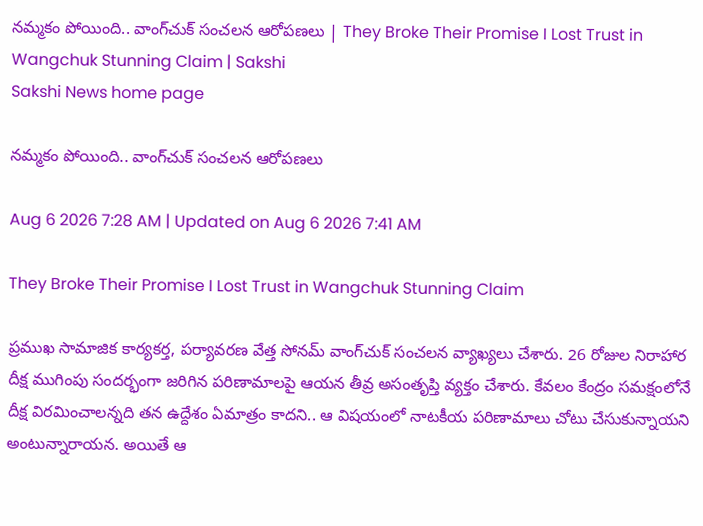నమ్మకం పోయింది.. వాంగ్‌చుక్‌ సంచలన ఆరోపణలు | They Broke Their Promise I Lost Trust in Wangchuk Stunning Claim | Sakshi
Sakshi News home page

నమ్మకం పోయింది.. వాంగ్‌చుక్‌ సంచలన ఆరోపణలు

Aug 6 2026 7:28 AM | Updated on Aug 6 2026 7:41 AM

They Broke Their Promise I Lost Trust in Wangchuk Stunning Claim

ప్రముఖ సామాజిక కార్యకర్త, పర్యావరణ వేత్త సోనమ్‌ వాంగ్‌చుక్‌ సంచలన వ్యాఖ్యలు చేశారు. 26 రోజుల నిరాహార దీక్ష ముగింపు సందర్భంగా జరిగిన పరిణామాలపై ఆయన తీవ్ర అసంతృప్తి వ్యక్తం చేశారు. కేవలం కేంద్రం సమక్షంలోనే దీక్ష విరమించాలన్నది తన ఉద్దేశం ఏమాత్రం కాదని.. ఆ విషయంలో నాటకీయ పరిణామాలు చోటు చేసుకున్నాయని అంటున్నారాయన. అయితే ఆ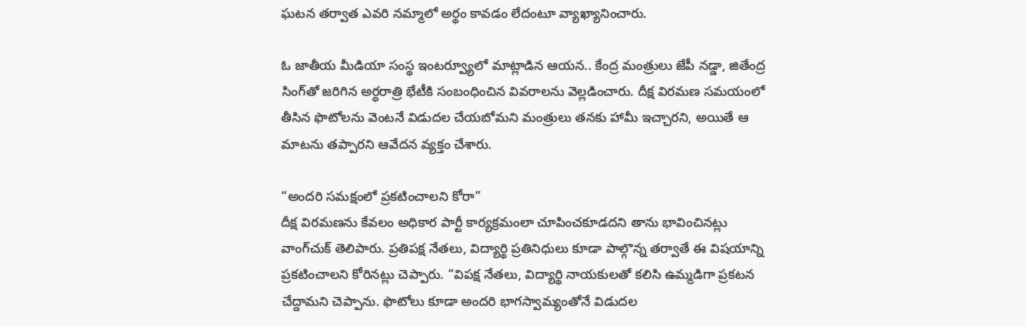ఘటన తర్వాత ఎవరి నమ్మాలో అర్థం కావడం లేదంటూ వ్యాఖ్యానించారు.

ఓ జాతీయ మీడియా సంస్థ ఇంటర్వ్యూలో మాట్లాడిన ఆయన.. కేంద్ర మంత్రులు జేపీ నడ్డా, జితేంద్ర సింగ్‌తో జరిగిన అర్ధరాత్రి భేటీకి సంబంధించిన వివరాలను వెల్లడించారు. దీక్ష విరమణ సమయంలో తీసిన ఫొటోలను వెంటనే విడుదల చేయబోమని మంత్రులు తనకు హామీ ఇచ్చారని, అయితే ఆ మాటను తప్పారని ఆవేదన వ్యక్తం చేశారు.

“అందరి సమక్షంలో ప్రకటించాలని కోరా”
దీక్ష విరమణను కేవలం అధికార పార్టీ కార్యక్రమంలా చూపించకూడదని తాను భావించినట్లు వాంగ్‌చుక్‌ తెలిపారు. ప్రతిపక్ష నేతలు, విద్యార్థి ప్రతినిధులు కూడా పాల్గొన్న తర్వాతే ఈ విషయాన్ని ప్రకటించాలని కోరినట్లు చెప్పారు. “విపక్ష నేతలు, విద్యార్థి నాయకులతో కలిసి ఉమ్మడిగా ప్రకటన చేద్దామని చెప్పాను. ఫొటోలు కూడా అందరి భాగస్వామ్యంతోనే విడుదల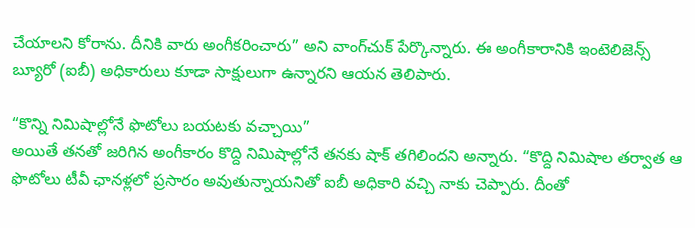చేయాలని కోరాను. దీనికి వారు అంగీకరించారు” అని వాంగ్‌చుక్‌ పేర్కొన్నారు. ఈ అంగీకారానికి ఇంటెలిజెన్స్‌ బ్యూరో (ఐబీ) అధికారులు కూడా సాక్షులుగా ఉన్నారని ఆయన తెలిపారు.

“కొన్ని నిమిషాల్లోనే ఫొటోలు బయటకు వచ్చాయి”
అయితే తనతో జరిగిన అంగీకారం కొద్ది నిమిషాల్లోనే తనకు షాక్‌ తగిలిందని అన్నారు. “కొద్ది నిమిషాల తర్వాత ఆ ఫొటోలు టీవీ ఛానళ్లలో ప్రసారం అవుతున్నాయనితో ఐబీ అధికారి వచ్చి నాకు చెప్పారు. దీంతో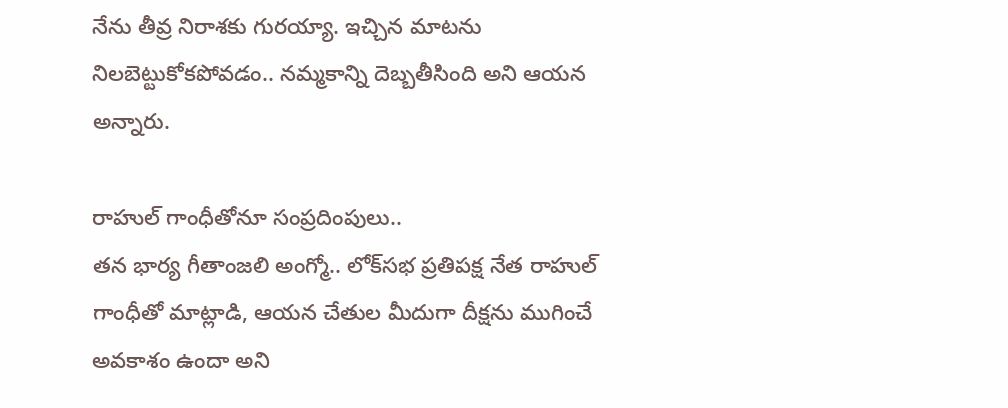నేను తీవ్ర నిరాశకు గురయ్యా. ఇచ్చిన మాటను నిలబెట్టుకోకపోవడం.. నమ్మకాన్ని దెబ్బతీసింది అని ఆయన అన్నారు.

రాహుల్‌ గాంధీతోనూ సంప్రదింపులు..
తన భార్య గీతాంజలి అంగ్మో.. లోక్‌సభ ప్రతిపక్ష నేత రాహుల్‌ గాంధీతో మాట్లాడి, ఆయన చేతుల మీదుగా దీక్షను ముగించే అవకాశం ఉందా అని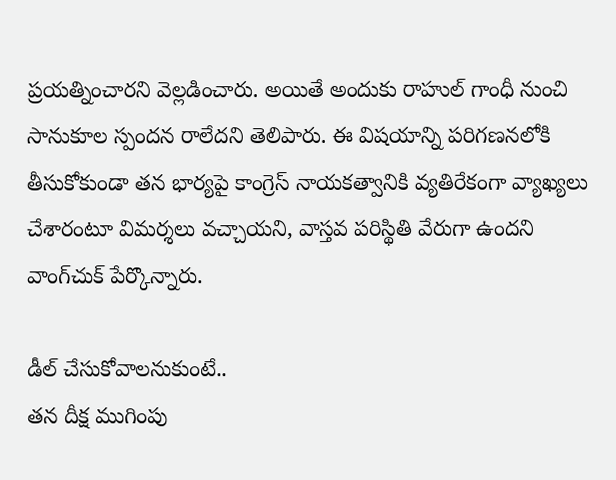ప్రయత్నించారని వెల్లడించారు. అయితే అందుకు రాహుల్‌ గాంధీ నుంచి సానుకూల స్పందన రాలేదని తెలిపారు. ఈ విషయాన్ని పరిగణనలోకి తీసుకోకుండా తన భార్యపై కాంగ్రెస్‌ నాయకత్వానికి వ్యతిరేకంగా వ్యాఖ్యలు చేశారంటూ విమర్శలు వచ్చాయని, వాస్తవ పరిస్థితి వేరుగా ఉందని వాంగ్‌చుక్‌ పేర్కొన్నారు.

డీల్‌ చేసుకోవాలనుకుంటే..
తన దీక్ష ముగింపు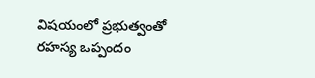విషయంలో ప్రభుత్వం‌తో రహస్య ఒప్పందం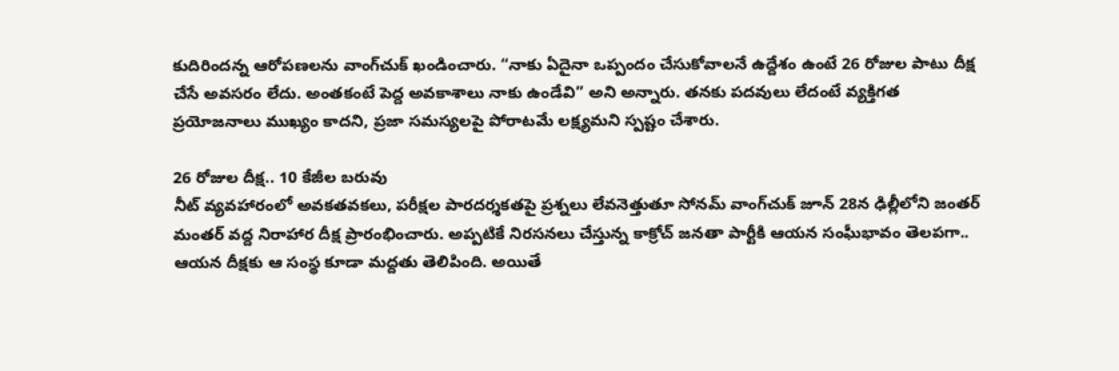కుదిరిందన్న ఆరోపణలను వాంగ్‌చుక్‌ ఖండించారు. “నాకు ఏదైనా ఒప్పందం చేసుకోవాలనే ఉద్దేశం ఉంటే 26 రోజుల పాటు దీక్ష చేసే అవసరం లేదు. అంతకంటే పెద్ద అవకాశాలు నాకు ఉండేవి” అని అన్నారు. తనకు పదవులు లేదంటే వ్యక్తిగత ప్రయోజనాలు ముఖ్యం కాదని, ప్రజా సమస్యలపై పోరాటమే లక్ష్యమని స్పష్టం చేశారు.

26 రోజుల దీక్ష.. 10 కేజీల బరువు
నీట్‌ వ్యవహారంలో అవకతవకలు, పరీక్షల పారదర్శకతపై ప్రశ్నలు లేవనెత్తుతూ సోనమ్‌ వాంగ్‌చుక్‌ జూన్‌ 28న ఢిల్లీలోని జంతర్‌ మంతర్‌ వద్ద నిరాహార దీక్ష ప్రారంభించారు. అప్పటికే నిరసనలు చేస్తున్న కాక్రోచ్‌ జనతా పార్టీకి ఆయన సంఘీభావం తెలపగా.. ఆయన దీక్షకు ఆ సంస్థ కూడా మద్దతు తెలిపింది. అయితే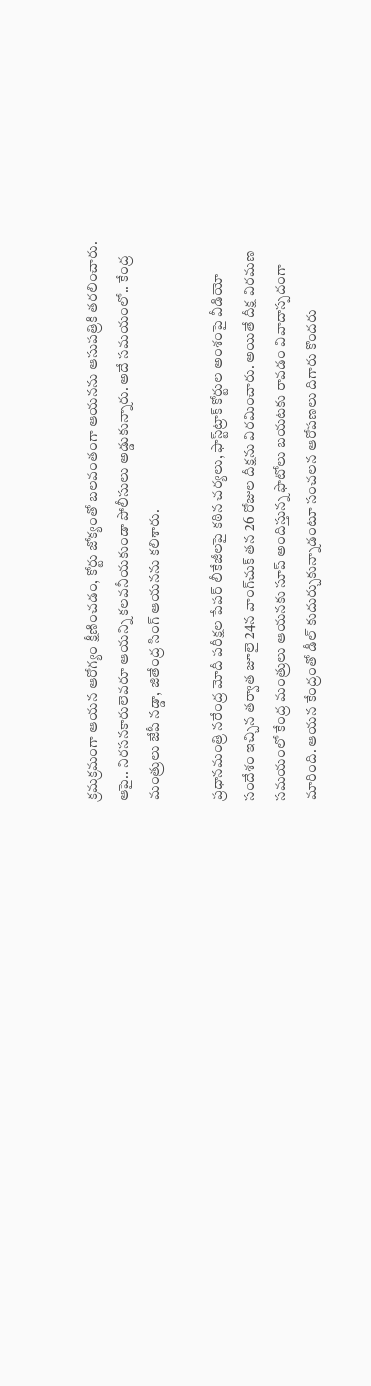క్రమక్రమంగా ఆయన ఆరోగ్యం క్షీణించడం, కోర్టు జోక్యంతో బలవంతంగా ఆయనను ఆసుపత్రికి తరలించారు. ఆపై.. నిరసనకారులెవరూ ఆయన్ని కలవనీయకుండా పోలీసులు అడ్డుకున్నారు. అదే సమయంలో.. కేంద్ర మంత్రులు జేపీ నడ్డా, జితేంద్ర సింగ్‌ ఆయనను కలిశారు.

ప్రధానమంత్రి నరేంద్ర మోదీ పరీక్షల పేపర్‌ లీకేజీలపై కఠిన చర్యలు, ఫాస్ట్‌ట్రాక్‌ కోర్టుల అంశంపై వీడియో సందేశం ఇచ్చిన తర్వాత జూలై 24న వాంగ్‌చుక్‌ తన 26 రోజుల దీక్షను విరమించారు. అయితే దీక్ష విరమణ సమయంలో కేంద్ర మంత్రులు ఆయనకు సూప్‌ అందిస్తున్న ఫొటోలు బయటకు రావడం వివాదాస్పదంగా మారింది. ఆయన కేంద్రంతో డీల్‌ కుదుర్చుకున్నాడంటూ సంచలన ఆరోపణలు దిగారు కొందరు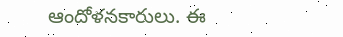ఆందోళనకారులు. ఈ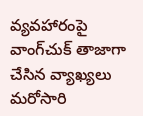వ్యవహారంపై వాంగ్‌చుక్‌ తాజాగా చేసిన వ్యాఖ్యలు మరోసారి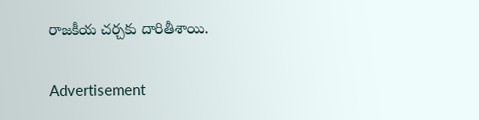రాజకీయ చర్చకు దారితీశాయి.

Advertisement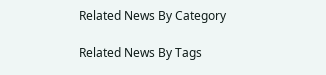Related News By Category

Related News By Tags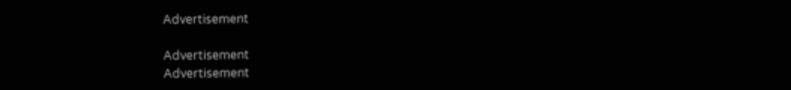Advertisement

Advertisement
Advertisement